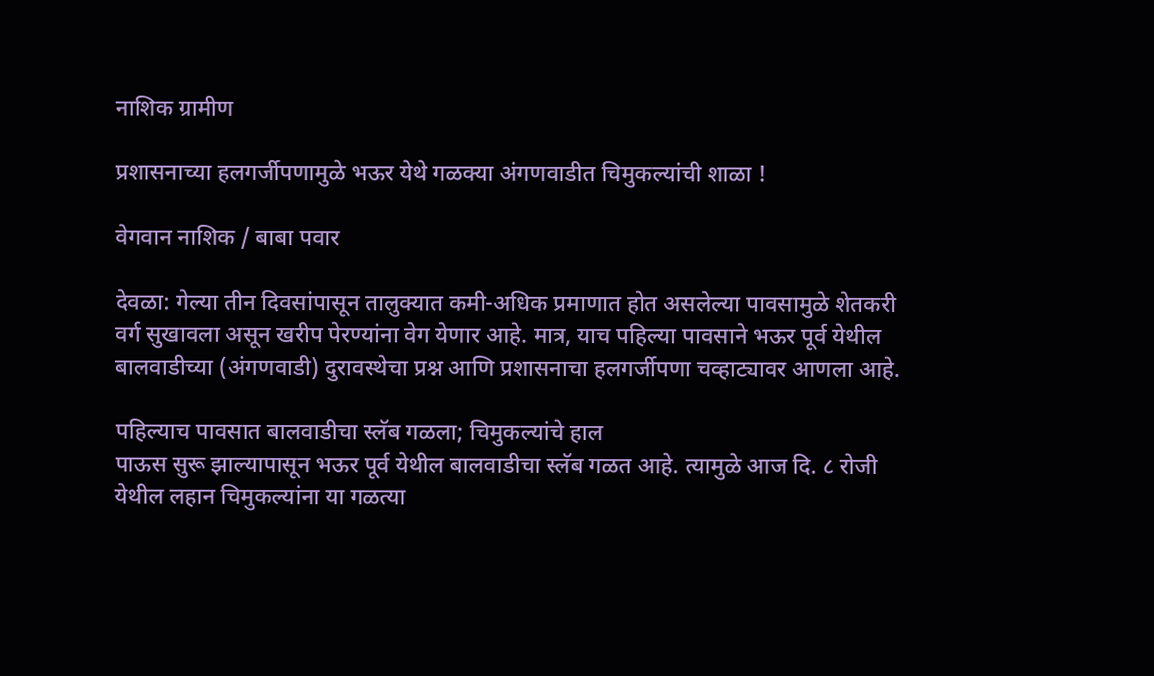नाशिक ग्रामीण

प्रशासनाच्या हलगर्जीपणामुळे भऊर येथे गळक्या अंगणवाडीत चिमुकल्यांची शाळा !

वेगवान नाशिक / बाबा पवार

देवळा: गेल्या तीन दिवसांपासून तालुक्यात कमी-अधिक प्रमाणात होत असलेल्या पावसामुळे शेतकरी वर्ग सुखावला असून खरीप पेरण्यांना वेग येणार आहे. मात्र, याच पहिल्या पावसाने भऊर पूर्व येथील बालवाडीच्या (अंगणवाडी) दुरावस्थेचा प्रश्न आणि प्रशासनाचा हलगर्जीपणा चव्हाट्यावर आणला आहे.

पहिल्याच पावसात बालवाडीचा स्लॅब गळला; चिमुकल्यांचे हाल
पाऊस सुरू झाल्यापासून भऊर पूर्व येथील बालवाडीचा स्लॅब गळत आहे. त्यामुळे आज दि. ८ रोजी येथील लहान चिमुकल्यांना या गळत्या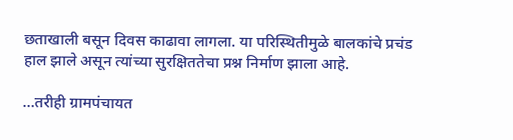छताखाली बसून दिवस काढावा लागला. या परिस्थितीमुळे बालकांचे प्रचंड हाल झाले असून त्यांच्या सुरक्षिततेचा प्रश्न निर्माण झाला आहे.

…तरीही ग्रामपंचायत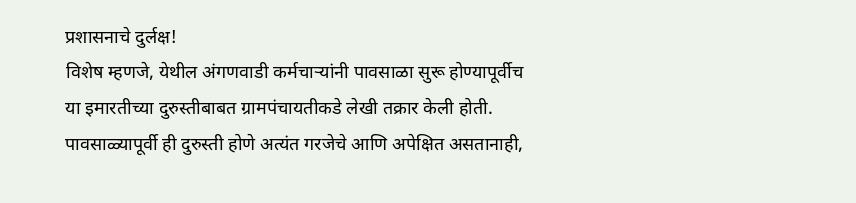प्रशासनाचे दुर्लक्ष!
विशेष म्हणजे, येथील अंगणवाडी कर्मचाऱ्यांनी पावसाळा सुरू होण्यापूर्वीच या इमारतीच्या दुरुस्तीबाबत ग्रामपंचायतीकडे लेखी तक्रार केली होती. पावसाळ्यापूर्वी ही दुरुस्ती होणे अत्यंत गरजेचे आणि अपेक्षित असतानाही,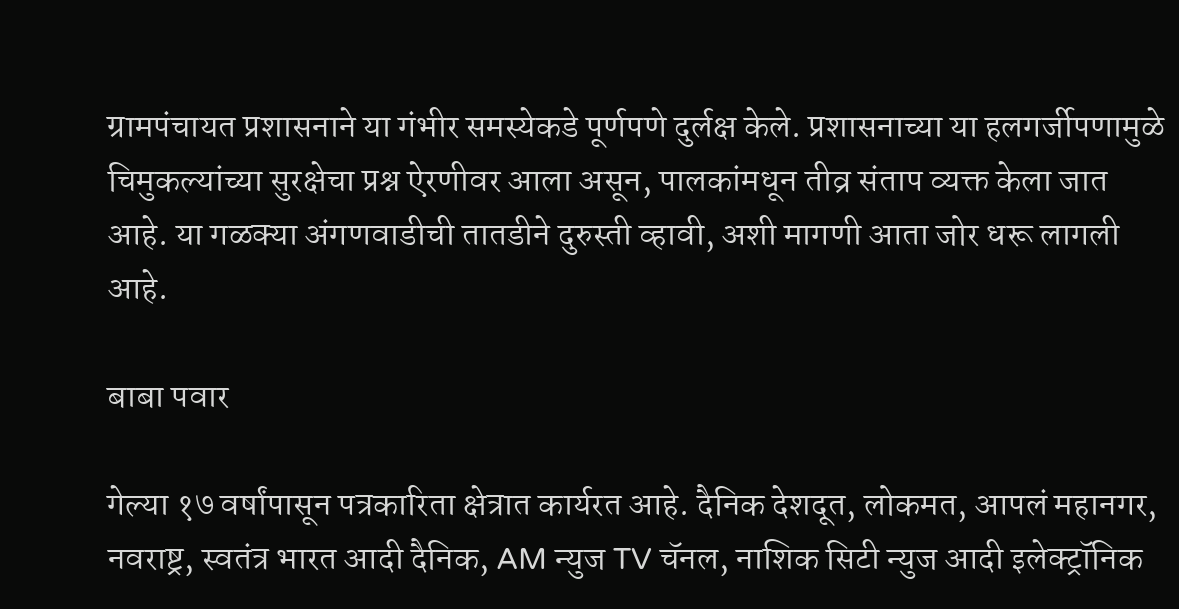ग्रामपंचायत प्रशासनाने या गंभीर समस्येकडे पूर्णपणे दुर्लक्ष केले. प्रशासनाच्या या हलगर्जीपणामुळे चिमुकल्यांच्या सुरक्षेचा प्रश्न ऐरणीवर आला असून, पालकांमधून तीव्र संताप व्यक्त केला जात आहे. या गळक्या अंगणवाडीची तातडीने दुरुस्ती व्हावी, अशी मागणी आता जोर धरू लागली आहे.

बाबा पवार

गेल्या १७ वर्षांपासून पत्रकारिता क्षेत्रात कार्यरत आहे. दैनिक देशदूत, लोकमत, आपलं महानगर, नवराष्ट्र, स्वतंत्र भारत आदी दैनिक, AM न्युज TV चॅनल, नाशिक सिटी न्युज आदी इलेक्ट्रॉनिक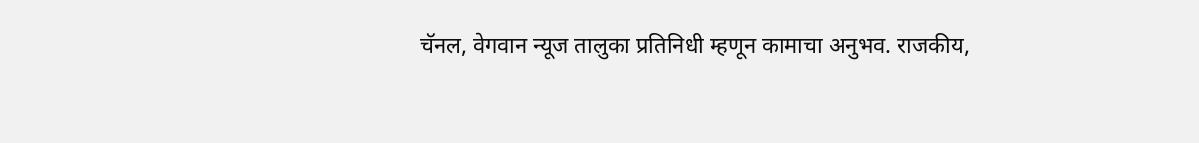चॅनल, वेगवान न्यूज तालुका प्रतिनिधी म्हणून कामाचा अनुभव. राजकीय,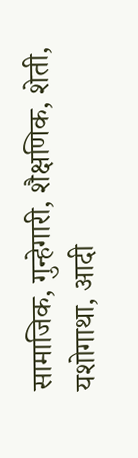सामाजिक, गुन्हेगारी, शैक्षणिक, शेती, यशोगाथा, आदी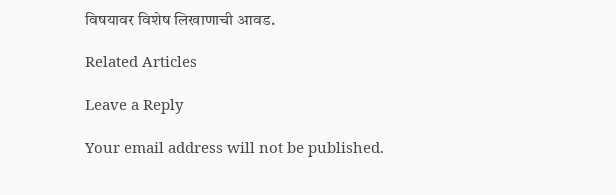विषयावर विशेष लिखाणाची आवड.

Related Articles

Leave a Reply

Your email address will not be published.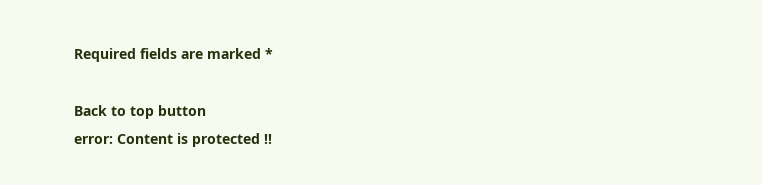Required fields are marked *

Back to top button
error: Content is protected !!